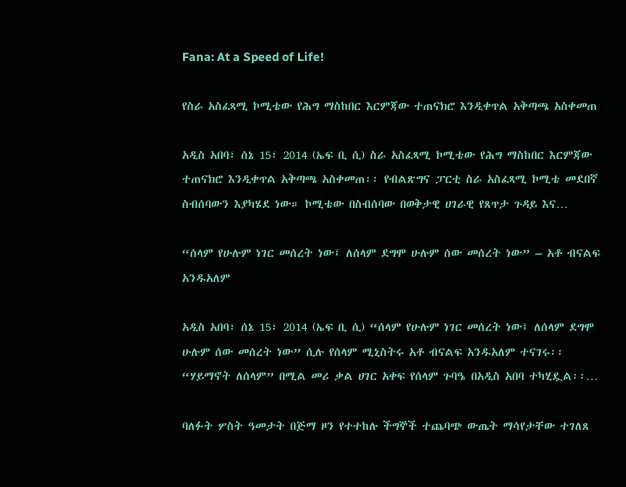Fana: At a Speed of Life!

የስራ አስፈጻሚ ኮሚቴው የሕግ ማስከበር እርምጃው ተጠናክሮ እንዲቀጥል አቅጣጫ አስቀመጠ

አዲስ አበባ፣ ሰኔ 15፣ 2014 (ኤፍ ቢ ሲ) ስራ አስፈጻሚ ኮሚቴው የሕግ ማስከበር እርምጃው ተጠናክሮ እንዲቀጥል አቅጣጫ አስቀመጠ፡፡ የብልጽግና ፓርቲ ስራ አስፈጻሚ ኮሚቴ መደበኛ ስብሰባውን እያካሄደ ነው። ኮሚቴው በስብሰባው በወቅታዊ ሀገራዊ የጸጥታ ጉዳይ እና…

“ሰላም የሁሉም ነገር መሰረት ነው፤ ለሰላም ደግሞ ሁሉም ሰው መሰረት ነው” – አቶ ብናልፍ አንዱአለም

አዲስ አበባ፣ ሰኔ 15፣ 2014 (ኤፍ ቢ ሲ) “ሰላም የሁሉም ነገር መሰረት ነው፤ ለሰላም ደግሞ ሁሉም ሰው መሰረት ነው” ሲሉ የሰላም ሚኒስትሩ አቶ ብናልፍ አንዱአለም ተናገሩ፡፡ “ሃይማኖት ለሰላም” በሚል መሪ ቃል ሀገር አቀፍ የሰላም ጉባዔ በአዲስ አበባ ተካሂዷል፡፡…

ባለፉት ሦስት ዓመታት በጅማ ዞን የተተከሉ ችግኞች ተጨባጭ ውጤት ማሳየታቸው ተገለጸ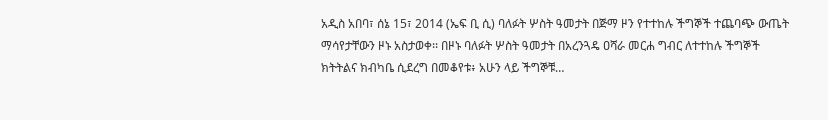አዲስ አበባ፣ ሰኔ 15፣ 2014 (ኤፍ ቢ ሲ) ባለፉት ሦስት ዓመታት በጅማ ዞን የተተከሉ ችግኞች ተጨባጭ ውጤት ማሳየታቸውን ዞኑ አስታወቀ፡፡ በዞኑ ባለፉት ሦስት ዓመታት በአረንጓዴ ዐሻራ መርሐ ግብር ለተተከሉ ችግኞች ክትትልና ክብካቤ ሲደረግ በመቆየቱ፥ አሁን ላይ ችግኞቹ…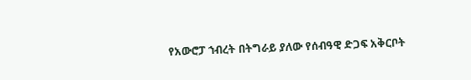የአውሮፓ ኀብረት በትግራይ ያለው የሰብዓዊ ድጋፍ አቅርቦት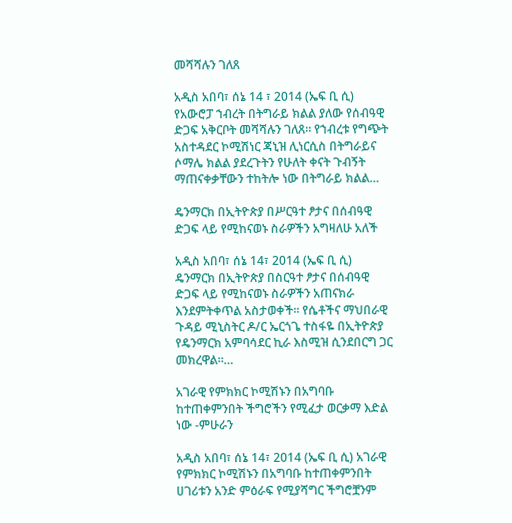መሻሻሉን ገለጸ

አዲስ አበባ፣ ሰኔ 14 ፣ 2014 (ኤፍ ቢ ሲ) የአውሮፓ ኀብረት በትግራይ ክልል ያለው የሰብዓዊ ድጋፍ አቅርቦት መሻሻሉን ገለጸ፡፡ የኀብረቱ የግጭት አስተዳደር ኮሚሽነር ጃኒዝ ሊነርሲስ በትግራይና ሶማሌ ክልል ያደረጉትን የሁለት ቀናት ጉብኝት ማጠናቀቃቸውን ተከትሎ ነው በትግራይ ክልል…

ዴንማርክ በኢትዮጵያ በሥርዓተ ፆታና በሰብዓዊ ድጋፍ ላይ የሚከናወኑ ስራዎችን አግዛለሁ አለች

አዲስ አበባ፣ ሰኔ 14፣ 2014 (ኤፍ ቢ ሲ) ዴንማርክ በኢትዮጵያ በስርዓተ ፆታና በሰብዓዊ ድጋፍ ላይ የሚከናወኑ ስራዎችን አጠናክራ እንደምትቀጥል አስታወቀች፡፡ የሴቶችና ማህበራዊ ጉዳይ ሚኒስትር ዶ/ር ኤርጎጌ ተስፋዬ በኢትዮጵያ የዴንማርክ አምባሳደር ኪራ እስሚዝ ሲንደበርግ ጋር መክረዋል።…

አገራዊ የምክክር ኮሚሽኑን በአግባቡ ከተጠቀምንበት ችግሮችን የሚፈታ ወርቃማ እድል ነው -ምሁራን

አዲስ አበባ፣ ሰኔ 14፣ 2014 (ኤፍ ቢ ሲ) አገራዊ የምክክር ኮሚሽኑን በአግባቡ ከተጠቀምንበት ሀገሪቱን አንድ ምዕራፍ የሚያሻግር ችግሮቿንም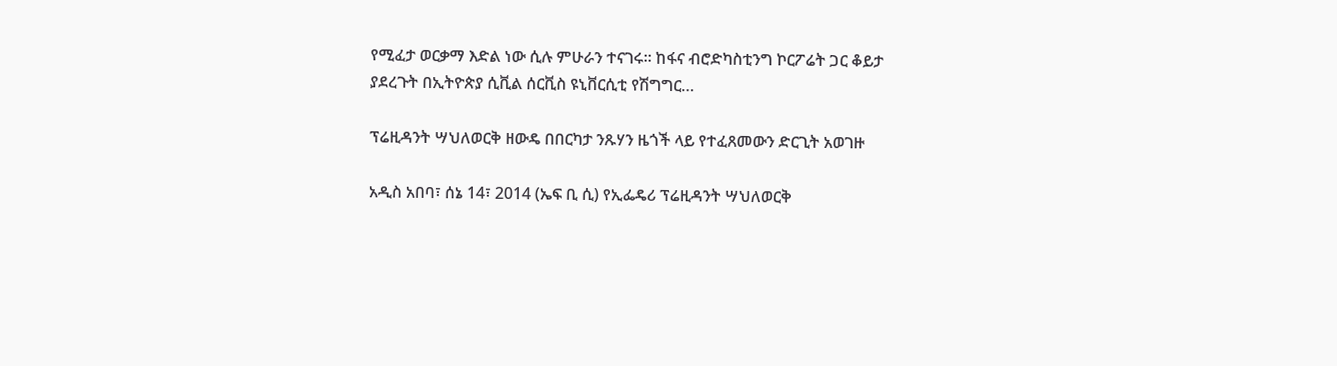የሚፈታ ወርቃማ እድል ነው ሲሉ ምሁራን ተናገሩ። ከፋና ብሮድካስቲንግ ኮርፖሬት ጋር ቆይታ ያደረጉት በኢትዮጵያ ሲቪል ሰርቪስ ዩኒቨርሲቲ የሽግግር…

ፕሬዚዳንት ሣህለወርቅ ዘውዴ በበርካታ ንጹሃን ዜጎች ላይ የተፈጸመውን ድርጊት አወገዙ

አዲስ አበባ፣ ሰኔ 14፣ 2014 (ኤፍ ቢ ሲ) የኢፌዴሪ ፕሬዚዳንት ሣህለወርቅ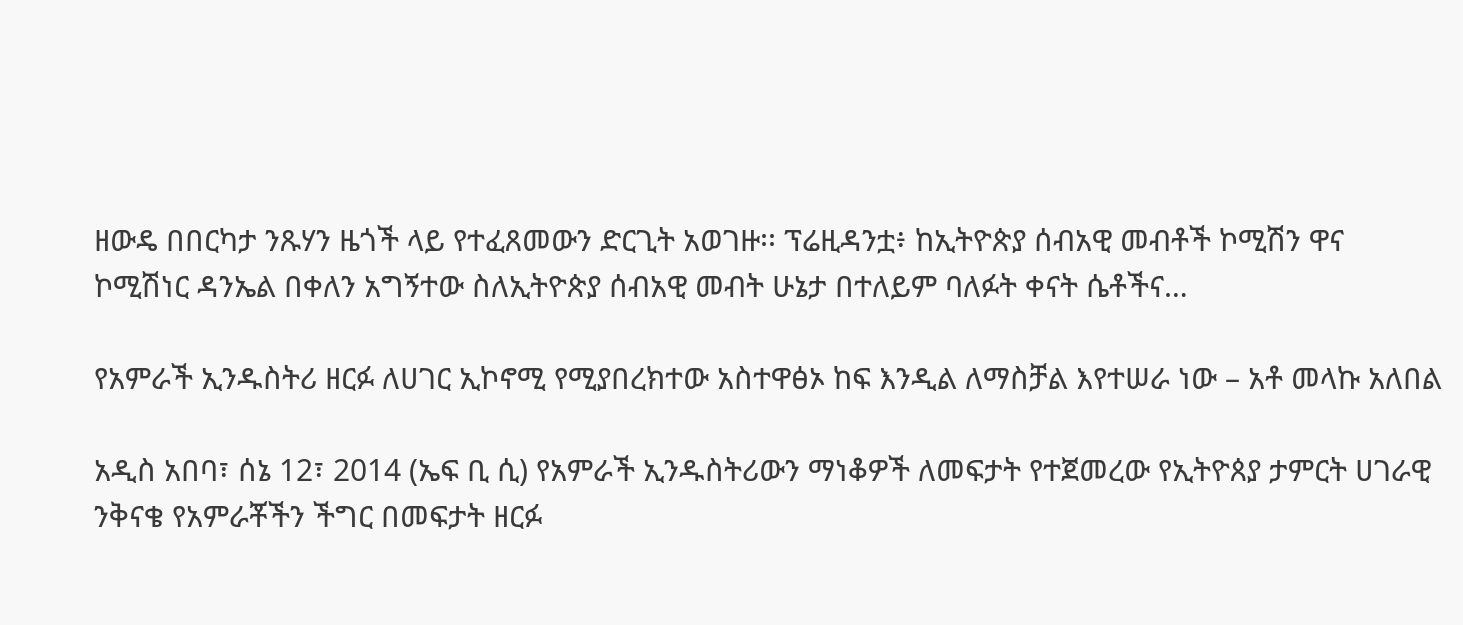ዘውዴ በበርካታ ንጹሃን ዜጎች ላይ የተፈጸመውን ድርጊት አወገዙ፡፡ ፕሬዚዳንቷ፥ ከኢትዮጵያ ሰብአዊ መብቶች ኮሚሽን ዋና ኮሚሽነር ዳንኤል በቀለን አግኝተው ስለኢትዮጵያ ሰብአዊ መብት ሁኔታ በተለይም ባለፉት ቀናት ሴቶችና…

የአምራች ኢንዱስትሪ ዘርፉ ለሀገር ኢኮኖሚ የሚያበረክተው አስተዋፅኦ ከፍ እንዲል ለማስቻል እየተሠራ ነው – አቶ መላኩ አለበል

አዲስ አበባ፣ ሰኔ 12፣ 2014 (ኤፍ ቢ ሲ) የአምራች ኢንዱስትሪውን ማነቆዎች ለመፍታት የተጀመረው የኢትዮጰያ ታምርት ሀገራዊ ንቅናቄ የአምራቾችን ችግር በመፍታት ዘርፉ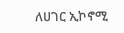ለሀገር ኢኮኖሚ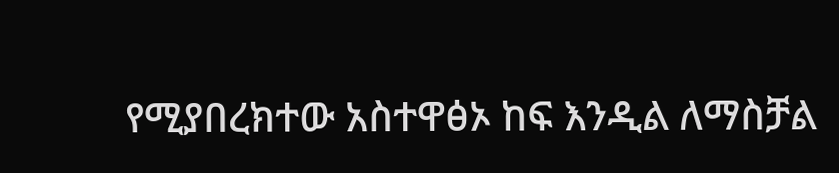የሚያበረክተው አስተዋፅኦ ከፍ እንዲል ለማስቻል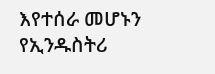እየተሰራ መሆኑን የኢንዱስትሪ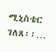ሚኒስቴር ገለጸ፡፡…